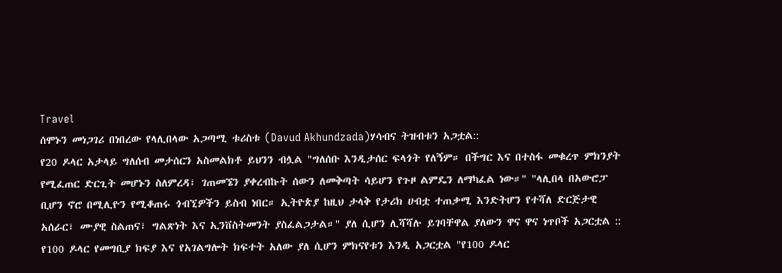Travel
ሰሞኑን መነጋገሪ በነበረው የላሊበላው አጋጣሚ ቱሪስቱ (Davud Akhundzada)ሃሳብና ትዝብቱን አጋቷል::
የ20 ዶላር አታላይ ግለሰብ መታሰርን አስመልክቶ ይህንን ብሏል "ግለሰቡ እንዲታሰር ፍላጎት የለኝም። በችግር እና በተስፋ መቁረጥ ምክንያት የሚፈጠር ድርጊት መሆኑን ስለምረዳ፣ ገጠመኜን ያቀረብኩት ሰውን ለመቅጣት ሳይሆን የጉዞ ልምዴን ለማካፈል ነው።" "ላሊበላ በአውሮፓ ቢሆን ኖሮ በሚሊዮን የሚቆጠሩ ጎብኚዎችን ይስብ ነበር። ኢትዮጵያ ከዚህ ታላቅ የታሪክ ሀብቷ ተጠቃሚ እንድትሆን የተሻለ ድርጅታዊ አሰራር፣ ሙያዊ ስልጠና፣ ግልጽነት እና ኢንቨስትመንት ያስፈልጋታል።" ያለ ሲሆን ሊሻሻሉ ይገባቸዋል ያለውን ዋና ዋና ነጥቦች አጋርቷል :: የ100 ዶላር የመግቢያ ክፍያ እና የአገልግሎት ክፍተት አለው ያለ ሲሆን ምክናየቱን እንዲ አጋርቷል "የ100 ዶላር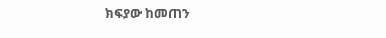ክፍያው ከመጠን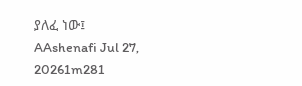ያለፈ ነው፤
AAshenafi Jul 27, 20261m281